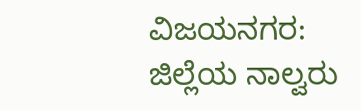ವಿಜಯನಗರ: ಜಿಲ್ಲೆಯ ನಾಲ್ವರು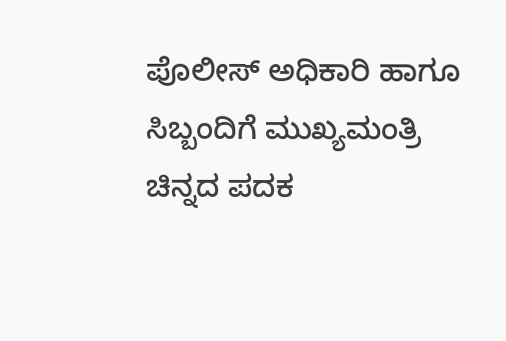ಪೊಲೀಸ್ ಅಧಿಕಾರಿ ಹಾಗೂ ಸಿಬ್ಬಂದಿಗೆ ಮುಖ್ಯಮಂತ್ರಿ ಚಿನ್ನದ ಪದಕ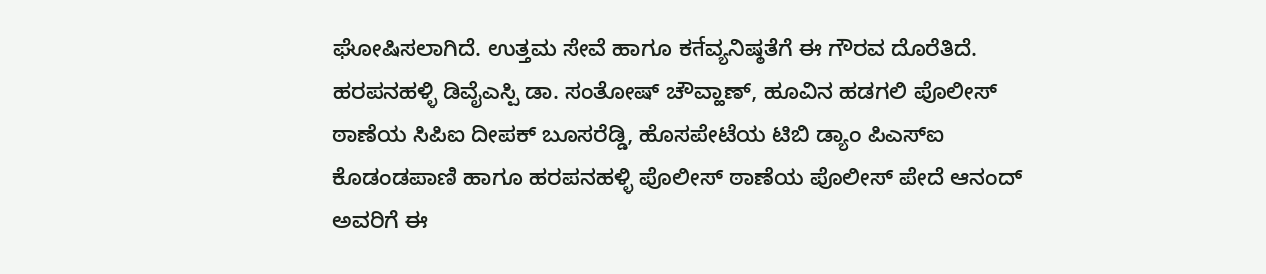ಘೋಷಿಸಲಾಗಿದೆ. ಉತ್ತಮ ಸೇವೆ ಹಾಗೂ ಕर्तವ್ಯನಿಷ್ಠತೆಗೆ ಈ ಗೌರವ ದೊರೆತಿದೆ.
ಹರಪನಹಳ್ಳಿ ಡಿವೈಎಸ್ಪಿ ಡಾ. ಸಂತೋಷ್ ಚೌವ್ಹಾಣ್, ಹೂವಿನ ಹಡಗಲಿ ಪೊಲೀಸ್ ಠಾಣೆಯ ಸಿಪಿಐ ದೀಪಕ್ ಬೂಸರೆಡ್ಡಿ, ಹೊಸಪೇಟೆಯ ಟಿಬಿ ಡ್ಯಾಂ ಪಿಎಸ್ಐ ಕೊಡಂಡಪಾಣಿ ಹಾಗೂ ಹರಪನಹಳ್ಳಿ ಪೊಲೀಸ್ ಠಾಣೆಯ ಪೊಲೀಸ್ ಪೇದೆ ಆನಂದ್ ಅವರಿಗೆ ಈ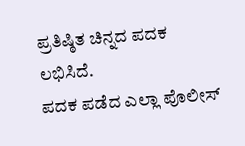ಪ್ರತಿಷ್ಠಿತ ಚಿನ್ನದ ಪದಕ ಲಭಿಸಿದೆ.
ಪದಕ ಪಡೆದ ಎಲ್ಲಾ ಪೊಲೀಸ್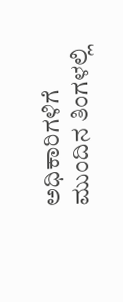ಅಧಿಕಾರಿಗಳಿಗೆ ಮುಂದಿನ ತಿಂಗಳಲ್ಲಿ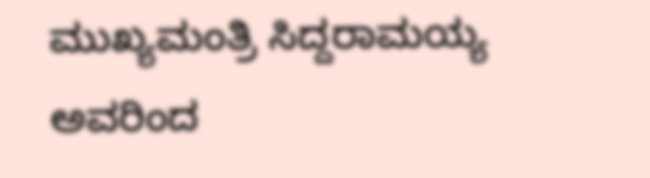ಮುಖ್ಯಮಂತ್ರಿ ಸಿದ್ದರಾಮಯ್ಯ ಅವರಿಂದ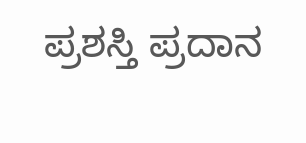ಪ್ರಶಸ್ತಿ ಪ್ರದಾನ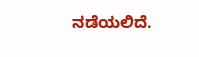ನಡೆಯಲಿದೆ.